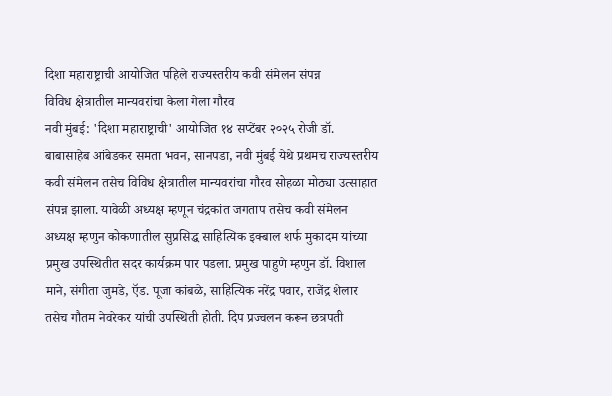दिशा महाराष्ट्राची आयोजित पहिले राज्यस्तरीय कवी संमेलन संपन्न
विविध क्षेत्रातील मान्यवरांचा केला गेला गौरव
नवी मुंबई: 'दिशा महाराष्ट्राची' आयोजित १४ सप्टेंबर २०२५ रोजी डॉ. बाबासाहेब आंबेडकर समता भवन, सानपडा, नवी मुंबई येथे प्रथमच राज्यस्तरीय कवी संमेलन तसेच विविध क्षेत्रातील मान्यवरांचा गौरव सोहळा मोठ्या उत्साहात संपन्न झाला. यावेळी अध्यक्ष म्हणून चंद्रकांत जगताप तसेच कवी संमेलन अध्यक्ष म्हणुन कोकणातील सुप्रसिद्ध साहित्यिक इक्बाल शर्फ मुकादम यांच्या प्रमुख उपस्थितीत सदर कार्यक्रम पार पडला. प्रमुख पाहुणे म्हणुन डॉ. विशाल माने, संगीता जुमडे, ऍड. पूजा कांबळे, साहित्यिक नरेंद्र पवार, राजेंद्र शेलार तसेच गौतम नेवरेकर यांची उपस्थिती होती. दिप प्रज्वलन करून छत्रपती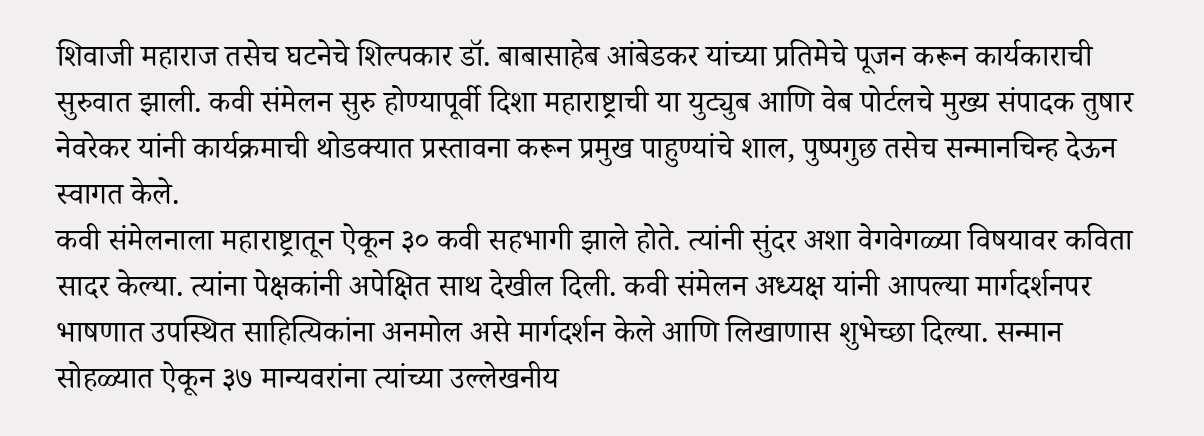शिवाजी महाराज तसेच घटनेचे शिल्पकार डॉ. बाबासाहेब आंबेडकर यांच्या प्रतिमेचे पूजन करून कार्यकाराची सुरुवात झाली. कवी संमेलन सुरु होण्यापूर्वी दिशा महाराष्ट्राची या युट्युब आणि वेब पोर्टलचे मुख्य संपादक तुषार नेवरेकर यांनी कार्यक्रमाची थोडक्यात प्रस्तावना करून प्रमुख पाहुण्यांचे शाल, पुष्पगुछ तसेच सन्मानचिन्ह देऊन स्वागत केले.
कवी संमेलनाला महाराष्ट्रातून ऐकून ३० कवी सहभागी झाले होते. त्यांनी सुंदर अशा वेगवेगळ्या विषयावर कविता सादर केल्या. त्यांना पेक्षकांनी अपेक्षित साथ देखील दिली. कवी संमेलन अध्यक्ष यांनी आपल्या मार्गदर्शनपर भाषणात उपस्थित साहित्यिकांना अनमोल असे मार्गदर्शन केले आणि लिखाणास शुभेच्छा दिल्या. सन्मान सोहळ्यात ऐकून ३७ मान्यवरांना त्यांच्या उल्लेखनीय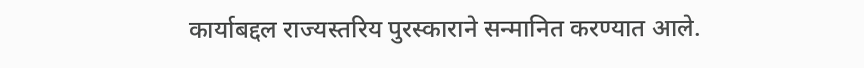कार्याबद्दल राज्यस्तरिय पुरस्काराने सन्मानित करण्यात आले.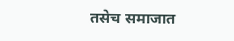तसेच समाजात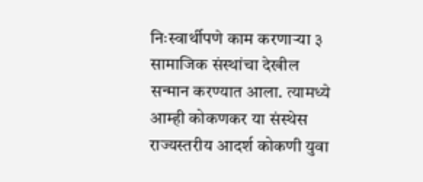निःस्वार्थीपणे काम करणाऱ्या ३ सामाजिक संस्थांचा देखील सन्मान करण्यात आला. त्यामध्ये आम्ही कोकणकर या संस्थेस राज्यस्तरीय आदर्श कोकणी युवा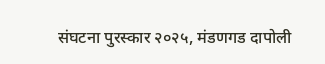संघटना पुरस्कार २०२५, मंडणगड दापोली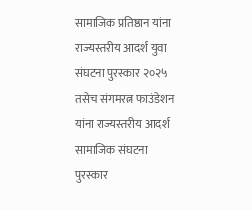सामाजिक प्रतिष्ठान यांना राज्यस्तरीय आदर्श युवा संघटना पुरस्कार २०२५ तसेच संगमरत्न फाउंडेशन यांना राज्यस्तरीय आदर्श सामाजिक संघटना पुरस्कार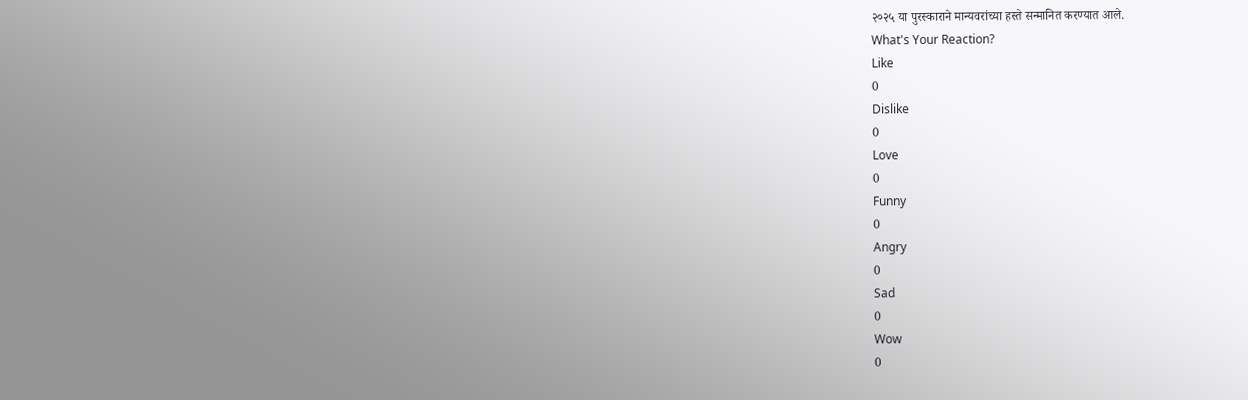२०२५ या पुरस्काराने मान्यवरांच्या हस्ते सन्मानित करण्यात आले.
What's Your Reaction?
Like
0
Dislike
0
Love
0
Funny
0
Angry
0
Sad
0
Wow
0